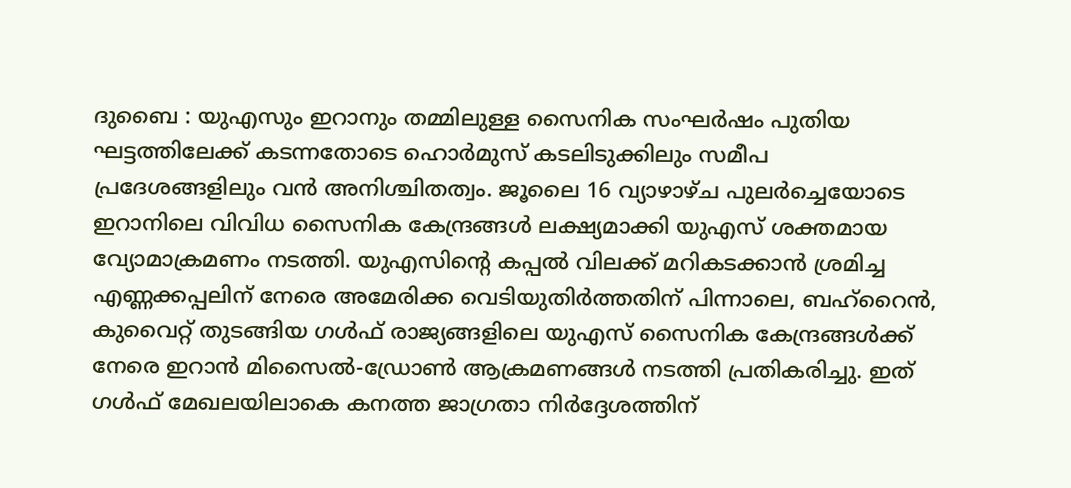ദുബൈ : യുഎസും ഇറാനും തമ്മിലുള്ള സൈനിക സംഘർഷം പുതിയ ഘട്ടത്തിലേക്ക് കടന്നതോടെ ഹൊർമുസ് കടലിടുക്കിലും സമീപ പ്രദേശങ്ങളിലും വൻ അനിശ്ചിതത്വം. ജൂലൈ 16 വ്യാഴാഴ്ച പുലർച്ചെയോടെ ഇറാനിലെ വിവിധ സൈനിക കേന്ദ്രങ്ങൾ ലക്ഷ്യമാക്കി യുഎസ് ശക്തമായ വ്യോമാക്രമണം നടത്തി. യുഎസിന്റെ കപ്പൽ വിലക്ക് മറികടക്കാൻ ശ്രമിച്ച എണ്ണക്കപ്പലിന് നേരെ അമേരിക്ക വെടിയുതിർത്തതിന് പിന്നാലെ, ബഹ്റൈൻ, കുവൈറ്റ് തുടങ്ങിയ ഗൾഫ് രാജ്യങ്ങളിലെ യുഎസ് സൈനിക കേന്ദ്രങ്ങൾക്ക് നേരെ ഇറാൻ മിസൈൽ-ഡ്രോൺ ആക്രമണങ്ങൾ നടത്തി പ്രതികരിച്ചു. ഇത് ഗൾഫ് മേഖലയിലാകെ കനത്ത ജാഗ്രതാ നിർദ്ദേശത്തിന്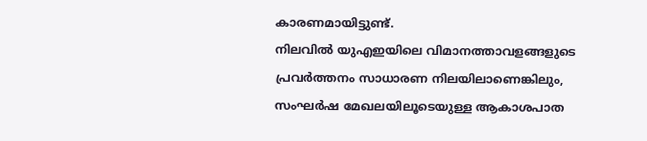കാരണമായിട്ടുണ്ട്.
നിലവിൽ യുഎഇയിലെ വിമാനത്താവളങ്ങളുടെ പ്രവർത്തനം സാധാരണ നിലയിലാണെങ്കിലും, സംഘർഷ മേഖലയിലൂടെയുള്ള ആകാശപാത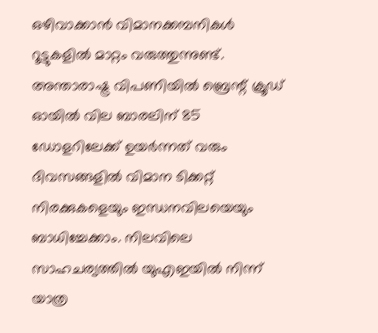ഒഴിവാക്കാൻ വിമാനക്കമ്പനികൾ റൂട്ടുകളിൽ മാറ്റം വരുത്തുന്നുണ്ട്. അന്താരാഷ്ട്ര വിപണിയിൽ ബ്രെന്റ് ക്രൂഡ് ഓയിൽ വില ബാരലിന് 85 ഡോളറിലേക്ക് ഉയർന്നത് വരും ദിവസങ്ങളിൽ വിമാന ടിക്കറ്റ് നിരക്കുകളെയും ഇന്ധനവിലയെയും ബാധിച്ചേക്കാം. നിലവിലെ സാഹചര്യത്തിൽ യുഎഇയിൽ നിന്ന് യാത്ര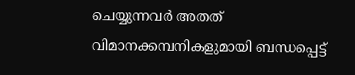ചെയ്യുന്നവർ അതത് വിമാനക്കമ്പനികളുമായി ബന്ധപ്പെട്ട്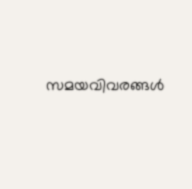സമയവിവരങ്ങൾ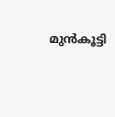മുൻകൂട്ടി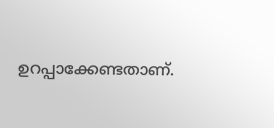ഉറപ്പാക്കേണ്ടതാണ്.